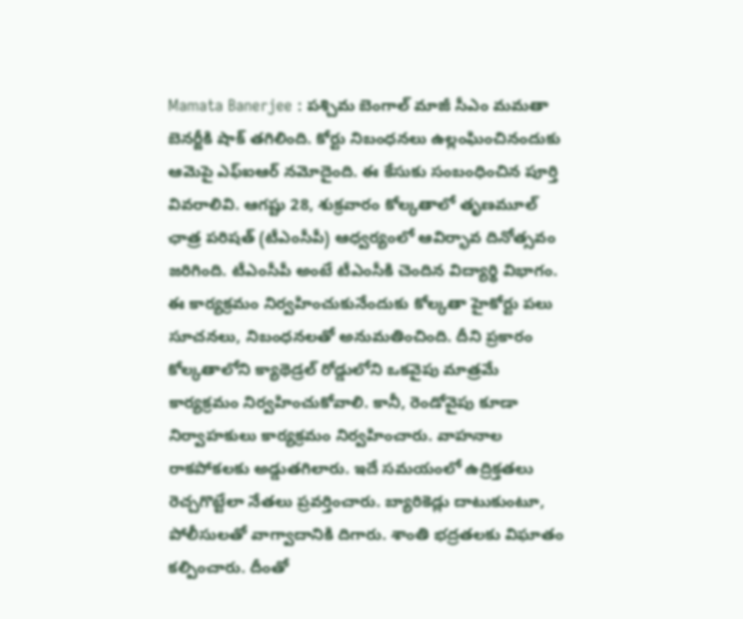Mamata Banerjee : పశ్చిమ బెంగాల్ మాజీ సీఎం మమతా బెనర్జీకి షాక్ తగిలింది. కోర్టు నిబంధనలు ఉల్లంఘించినందుకు ఆమెపై ఎఫ్ఐఆర్ నమోదైంది. ఈ కేసుకు సంబంధించిన పూర్తి వివరాలివి. ఆగష్టు 28, శుక్రవారం కోల్కతాలో తృణమూల్ ఛాత్ర పరిషత్ (టీఎంసీపీ) ఆధ్వర్యంలో ఆవిర్భావ దినోత్సవం జరిగింది. టీఎంసీపీ అంటే టీఎంసీకి చెందిన విద్యార్థి విభాగం.
ఈ కార్యక్రమం నిర్వహించుకునేందుకు కోల్కతా హైకోర్టు పలు సూచనలు, నిబంధనలతో అనుమతించింది. దీని ప్రకారం కోల్కతాలోని క్యాథెడ్రల్ రోడ్డులోని ఒకవైపు మాత్రమే కార్యక్రమం నిర్వహించుకోవాలి. కానీ, రెండోవైపు కూడా నిర్వాహకులు కార్యక్రమం నిర్వహించారు. వాహనాల రాకపోకలకు అడ్డుతగిలారు. ఇదే సమయంలో ఉద్రిక్తతలు రెచ్చగొట్టేలా నేతలు ప్రవర్తించారు. బ్యారికెడ్లు దాటుకుంటూ, పోలీసులతో వాగ్వాదానికి దిగారు. శాంతి భద్రతలకు విఘాతం కల్పించారు. దీంతో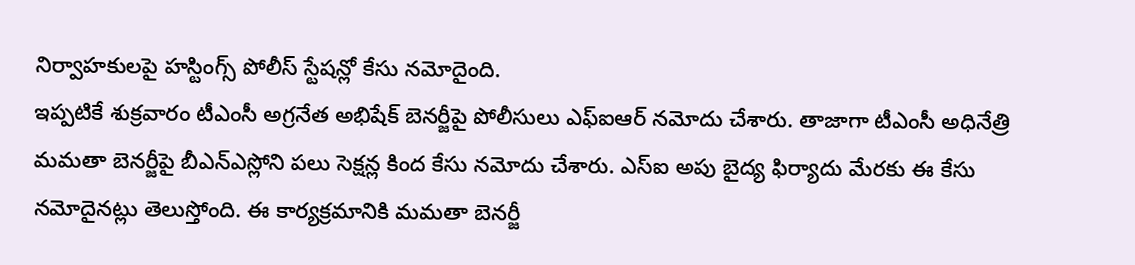నిర్వాహకులపై హస్టింగ్స్ పోలీస్ స్టేషన్లో కేసు నమోదైంది.
ఇప్పటికే శుక్రవారం టీఎంసీ అగ్రనేత అభిషేక్ బెనర్జీపై పోలీసులు ఎఫ్ఐఆర్ నమోదు చేశారు. తాజాగా టీఎంసీ అధినేత్రి మమతా బెనర్జీపై బీఎన్ఎస్లోని పలు సెక్షన్ల కింద కేసు నమోదు చేశారు. ఎస్ఐ అపు బైద్య ఫిర్యాదు మేరకు ఈ కేసు నమోదైనట్లు తెలుస్తోంది. ఈ కార్యక్రమానికి మమతా బెనర్జీ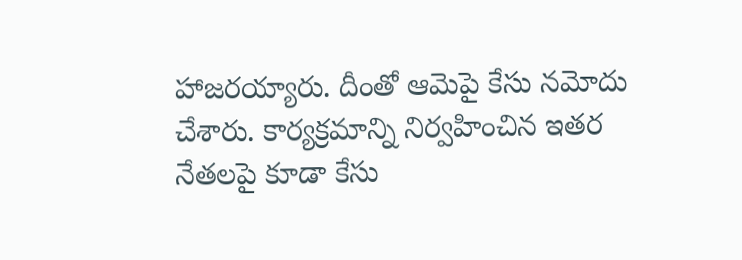హాజరయ్యారు. దీంతో ఆమెపై కేసు నమోదు చేశారు. కార్యక్రమాన్ని నిర్వహించిన ఇతర నేతలపై కూడా కేసు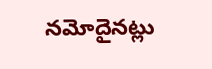నమోదైనట్లు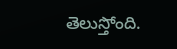తెలుస్తోంది.